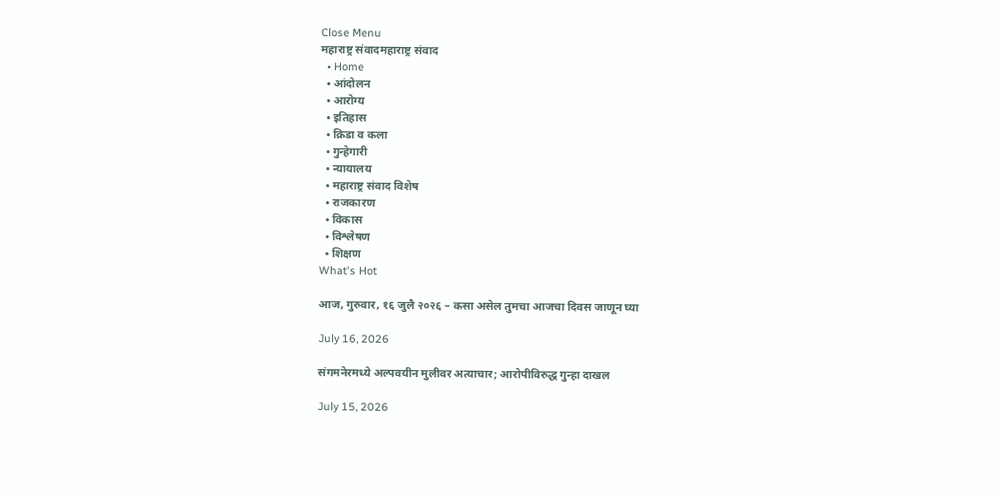Close Menu
महाराष्ट्र संवादमहाराष्ट्र संवाद
  • Home
  • आंदोलन
  • आरोग्य
  • इतिहास
  • क्रिडा व कला
  • गुन्हेगारी
  • न्यायालय
  • महाराष्ट्र संवाद विशेष
  • राजकारण
  • विकास
  • विश्लेषण
  • शिक्षण
What's Hot

आज, गुरुवार, १६ जुलै २०२६ – कसा असेल तुमचा आजचा दिवस जाणून घ्या

July 16, 2026

संगमनेरमध्ये अल्पवयीन मुलीवर अत्याचार; आरोपीविरुद्ध गुन्हा दाखल

July 15, 2026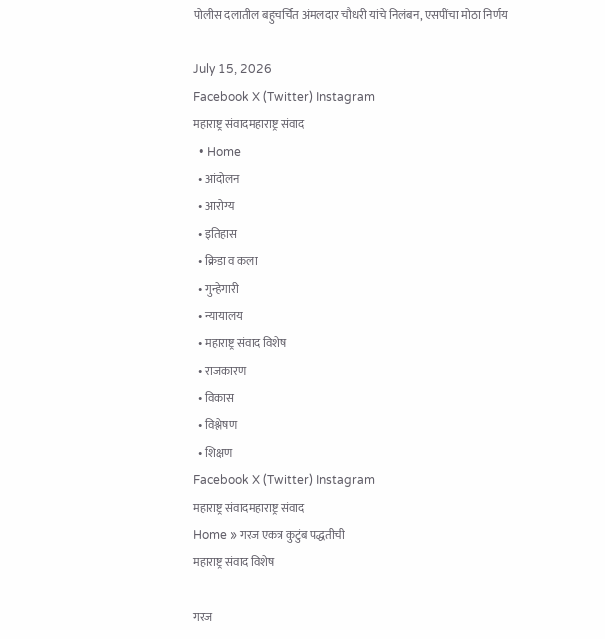पोलीस दलातील बहुचर्चित अंमलदार चौधरी यांचे निलंबन, एसपींचा मोठा निर्णय

July 15, 2026
Facebook X (Twitter) Instagram
महाराष्ट्र संवादमहाराष्ट्र संवाद
  • Home
  • आंदोलन
  • आरोग्य
  • इतिहास
  • क्रिडा व कला
  • गुन्हेगारी
  • न्यायालय
  • महाराष्ट्र संवाद विशेष
  • राजकारण
  • विकास
  • विश्लेषण
  • शिक्षण
Facebook X (Twitter) Instagram
महाराष्ट्र संवादमहाराष्ट्र संवाद
Home » गरज एकत्र कुटुंब पद्धतीची
महाराष्ट्र संवाद विशेष

गरज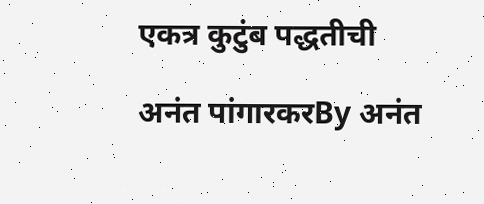एकत्र कुटुंब पद्धतीची

अनंत पांगारकरBy अनंत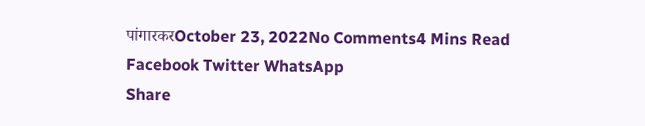पांगारकरOctober 23, 2022No Comments4 Mins Read
Facebook Twitter WhatsApp
Share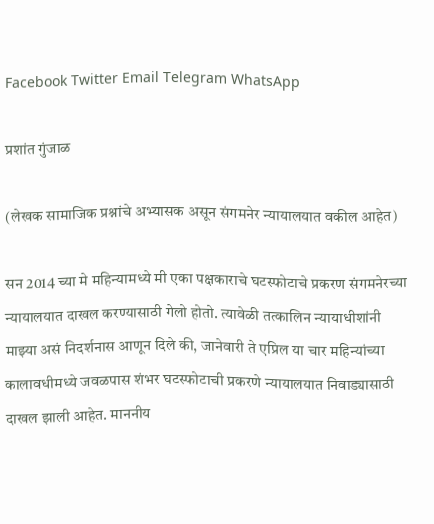Facebook Twitter Email Telegram WhatsApp

प्रशांत गुंजाळ

(लेखक सामाजिक प्रश्नांचे अभ्यासक असून संगमनेर न्यायालयात वकील आहेत)

सन 2014 च्या मे महिन्यामध्ये मी एका पक्षकाराचे घटस्फोटाचे प्रकरण संगमनेरच्या न्यायालयात दाखल करण्यासाठी गेलो होतो. त्यावेळी तत्कालिन न्यायाधीशांनी माझ्या असं निदर्शनास आणून दिले की, जानेवारी ते एप्रिल या चार महिन्यांच्या कालावधीमध्ये जवळपास शंभर घटस्फोटाची प्रकरणे न्यायालयात निवाड्यासाठी दाखल झाली आहेत. माननीय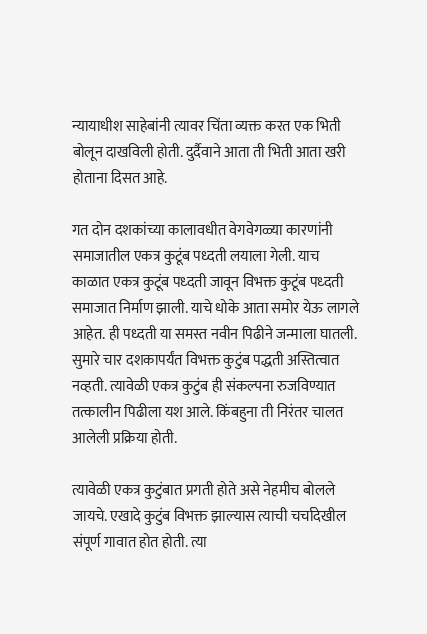न्यायाधीश साहेबांनी त्यावर चिंता व्यक्त करत एक भिती बोलून दाखविली होती. दुर्दैवाने आता ती भिती आता खरी होताना दिसत आहे.

गत दोन दशकांच्या कालावधीत वेगवेगळ्या कारणांनी समाजातील एकत्र कुटूंब पध्दती लयाला गेली. याच काळात एकत्र कुटूंब पध्दती जावून विभक्त कुटूंब पध्दती समाजात निर्माण झाली. याचे धोके आता समोर येऊ लागले आहेत. ही पध्दती या समस्त नवीन पिढीने जन्माला घातली. सुमारे चार दशकापर्यंत विभक्त कुटुंब पद्धती अस्तित्वात नव्हती. त्यावेळी एकत्र कुटुंब ही संकल्पना रुजविण्यात तत्कालीन पिढीला यश आले. किंबहुना ती निरंतर चालत आलेली प्रक्रिया होती.

त्यावेळी एकत्र कुटुंबात प्रगती होते असे नेहमीच बोलले जायचे. एखादे कुटुंब विभक्त झाल्यास त्याची चर्चादेखील संपूर्ण गावात होत होती. त्या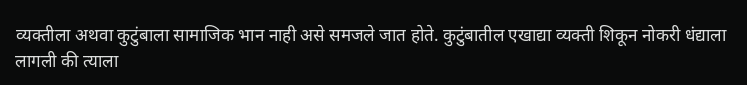व्यक्तीला अथवा कुटुंबाला सामाजिक भान नाही असे समजले जात होते. कुटुंबातील एखाद्या व्यक्ती शिकून नोकरी धंद्याला लागली की त्याला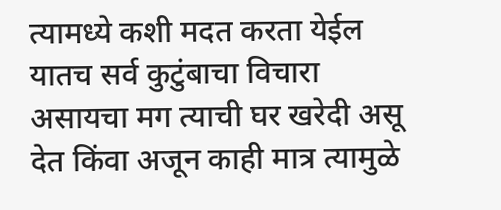त्यामध्ये कशी मदत करता येईल यातच सर्व कुटुंबाचा विचारा असायचा मग त्याची घर खरेदी असू देत किंवा अजून काही मात्र त्यामुळे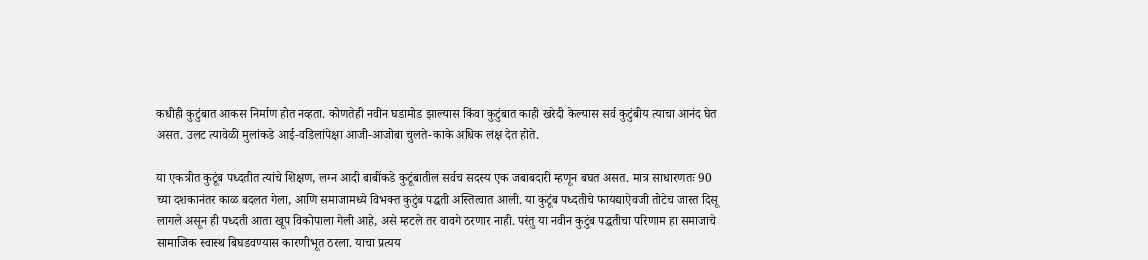कधीही कुटुंबात आकस निर्माण होत नव्हता. कोणतेही नवीन घडामोड झाल्यास किंवा कुटुंबात काही खरेदी केल्यास सर्व कुटुंबीय त्याचा आनंद घेत असत. उलट त्यावेळी मुलांकडे आई-वडिलांपेक्षा आजी-आजोबा चुलते-काके अधिक लक्ष देत होते.

या एकत्रीत कुटूंब पध्दतीत त्यांचे शिक्षण, लग्न आदी बाबींकडे कुटूंबातील सर्वच सदस्य एक जबाबदारी म्हणून बघत असत. मात्र साधारणतः 90 च्या दशकानंतर काळ बदलत गेला, आणि समाजामध्ये विभक्त कुटुंब पद्धती अस्तित्वात आली. या कुटूंब पध्दतीचे फायद्याऐवजी तोटेच जास्त दिसू लागले असून ही पध्दती आता खूप विकोपाला गेली आहे, असे म्हटले तर वावगे ठरणार नाही. परंतु या नवीन कुटुंब पद्धतीचा परिणाम हा समाजाचे सामाजिक स्वास्थ बिघडवण्यास कारणीभूत ठरला. याचा प्रत्यय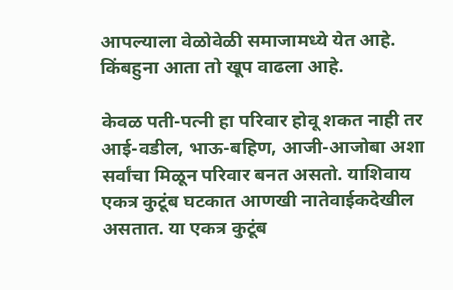आपल्याला वेळोवेळी समाजामध्ये येत आहे. किंबहुना आता तो खूप वाढला आहे.

केवळ पती-पत्नी हा परिवार होवू शकत नाही तर आई-वडील, भाऊ-बहिण, आजी-आजोबा अशा सर्वांचा मिळून परिवार बनत असतो. याशिवाय एकत्र कुटूंब घटकात आणखी नातेवाईकदेखील असतात. या एकत्र कुटूंब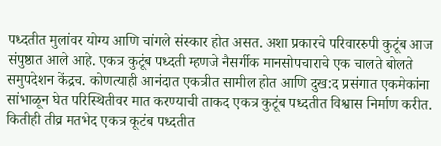पध्दतीत मुलांवर योग्य आणि चांगले संस्कार होत असत. अशा प्रकारचे परिवाररुपी कुटूंब आज संपुष्ठात आले आहे. एकत्र कुटूंब पध्दती म्हणजे नैसर्गीक मानसोपचाराचे एक चालते बोलते समुपदेशन केंद्रच. कोणत्याही आनंदात एकत्रीत सामील होत आणि दुख:द प्रसंगात एकमेकांना सांभाळून घेत परिस्थितीवर मात करण्याची ताकद एकत्र कुटूंब पध्दतीत विश्वास निर्माण करीत. कितीही तीव्र मतभेद एकत्र कूटंब पध्दतीत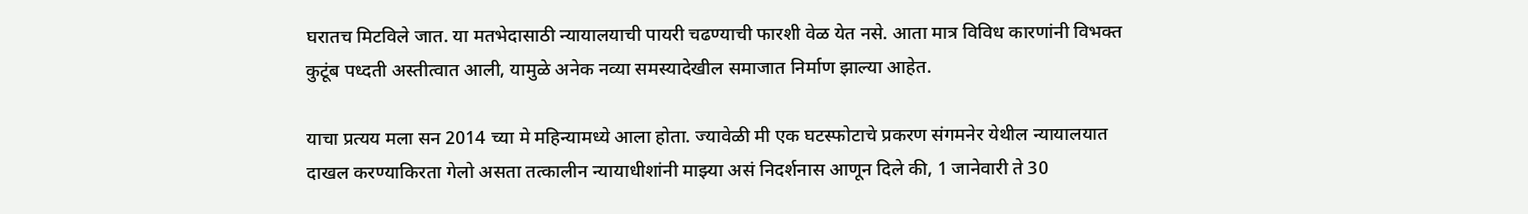घरातच मिटविले जात. या मतभेदासाठी न्यायालयाची पायरी चढण्याची फारशी वेळ येत नसे. आता मात्र विविध कारणांनी विभक्त कुटूंब पध्दती अस्तीत्वात आली, यामुळे अनेक नव्या समस्यादेखील समाजात निर्माण झाल्या आहेत.

याचा प्रत्यय मला सन 2014 च्या मे महिन्यामध्ये आला होता. ज्यावेळी मी एक घटस्फोटाचे प्रकरण संगमनेर येथील न्यायालयात दाखल करण्याकिरता गेलो असता तत्कालीन न्यायाधीशांनी माझ्या असं निदर्शनास आणून दिले की, 1 जानेवारी ते 30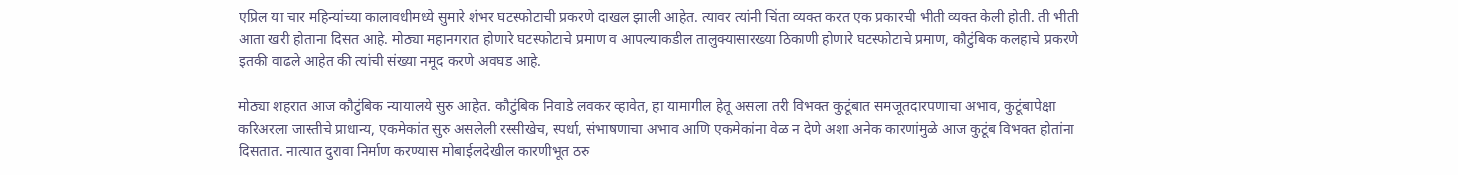एप्रिल या चार महिन्यांच्या कालावधीमध्ये सुमारे शंभर घटस्फोटाची प्रकरणे दाखल झाली आहेत. त्यावर त्यांनी चिंता व्यक्त करत एक प्रकारची भीती व्यक्त केली होती. ती भीती आता खरी होताना दिसत आहे. मोठ्या महानगरात होणारे घटस्फोटाचे प्रमाण व आपल्याकडील तालुक्यासारख्या ठिकाणी होणारे घटस्फोटाचे प्रमाण, कौटुंबिक कलहाचे प्रकरणे इतकी वाढले आहेत की त्यांची संख्या नमूद करणे अवघड आहे.

मोठ्या शहरात आज कौटुंबिक न्यायालये सुरु आहेत. कौटुंबिक निवाडे लवकर व्हावेत, हा यामागील हेतू असला तरी विभक्त कुटूंबात समजूतदारपणाचा अभाव, कुटूंबापेक्षा करिअरला जास्तीचे प्राधान्य, एकमेकांत सुरु असलेली रस्सीखेच, स्पर्धा, संभाषणाचा अभाव आणि एकमेकांना वेळ न देणे अशा अनेक कारणांमुळे आज कुटूंब विभक्त होतांना दिसतात. नात्यात दुरावा निर्माण करण्यास मोबाईलदेखील कारणीभूत ठरु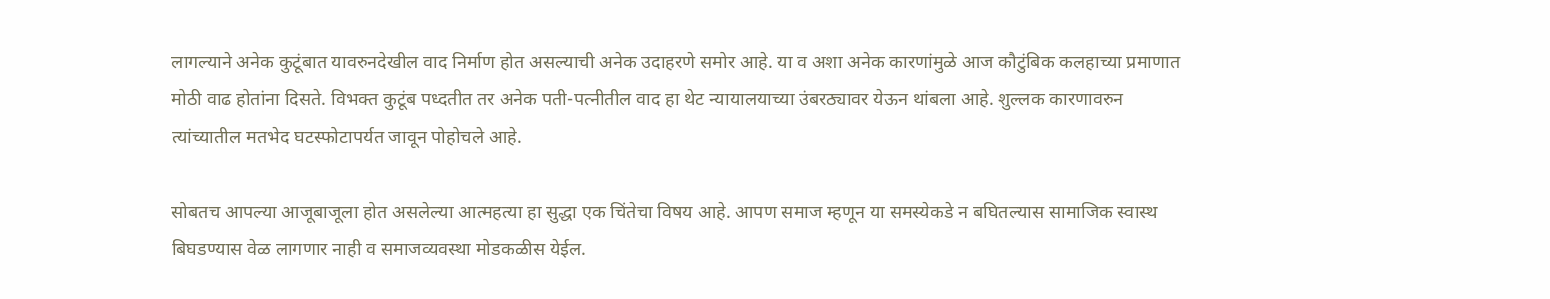लागल्याने अनेक कुटूंबात यावरुनदेखील वाद निर्माण होत असल्याची अनेक उदाहरणे समोर आहे. या व अशा अनेक कारणांमुळे आज कौटुंबिक कलहाच्या प्रमाणात मोठी वाढ होतांना दिसते. विभक्त कुटूंब पध्दतीत तर अनेक पती-पत्नीतील वाद हा थेट न्यायालयाच्या उंबरठ्यावर येऊन थांबला आहे. शुल्लक कारणावरुन त्यांच्यातील मतभेद घटस्फोटापर्यत जावून पोहोचले आहे.

सोबतच आपल्या आजूबाजूला होत असलेल्या आत्महत्या हा सुद्धा एक चिंतेचा विषय आहे. आपण समाज म्हणून या समस्येकडे न बघितल्यास सामाजिक स्वास्थ बिघडण्यास वेळ लागणार नाही व समाजव्यवस्था मोडकळीस येईल.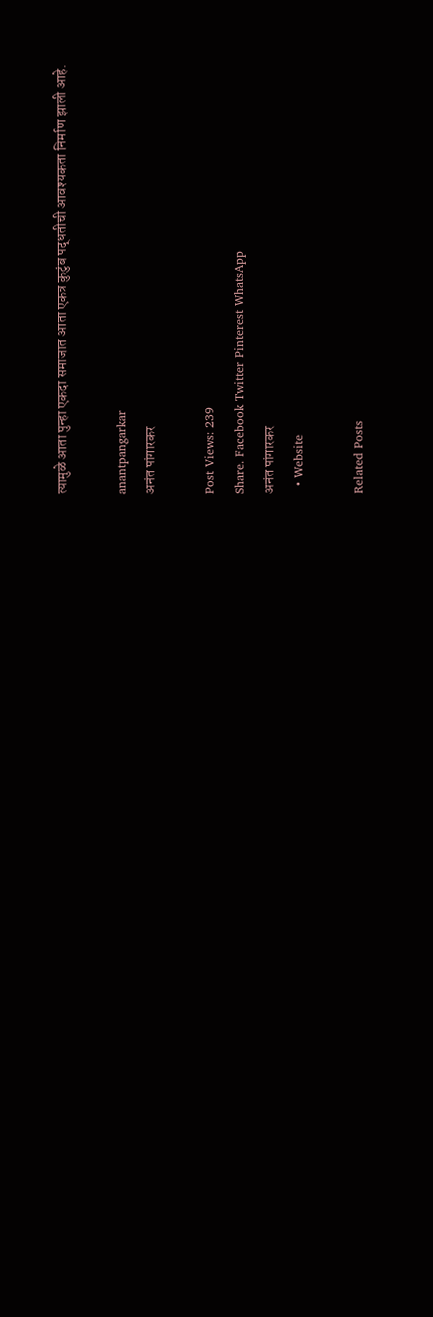त्यामुळे आता पुन्हा एकदा समाजात आता एकत्र कुटुंब पद्धतीची आवश्यकता निर्माण झाली आहे.

anantpangarkar
अनंत पांगारकर

Post Views: 239
Share. Facebook Twitter Pinterest WhatsApp
अनंत पांगारकर
  • Website

Related Posts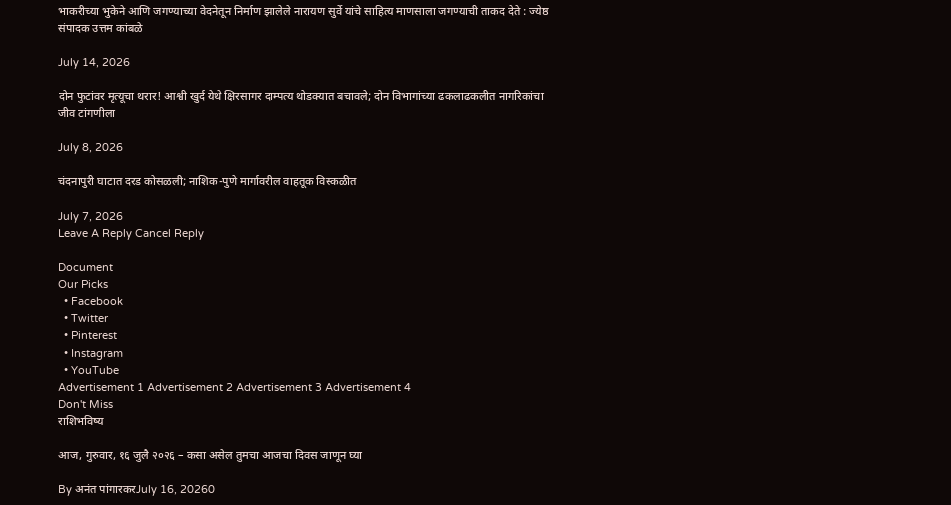भाकरीच्या भुकेने आणि जगण्याच्या वेदनेतून निर्माण झालेले नारायण सुर्वे यांचे साहित्य माणसाला जगण्याची ताकद देते : ज्येष्ठ संपादक उत्तम कांबळे

July 14, 2026

दोन फुटांवर मृत्यूचा थरार! आश्वी खुर्द येथे क्षिरसागर दाम्पत्य थोडक्यात बचावले; दोन विभागांच्या ढकलाढकलीत नागरिकांचा जीव टांगणीला

July 8, 2026

चंदनापुरी घाटात दरड कोसळली; नाशिक-पुणे मार्गावरील वाहतूक विस्कळीत

July 7, 2026
Leave A Reply Cancel Reply

Document
Our Picks
  • Facebook
  • Twitter
  • Pinterest
  • Instagram
  • YouTube
Advertisement 1 Advertisement 2 Advertisement 3 Advertisement 4
Don't Miss
राशिभविष्य

आज, गुरुवार, १६ जुलै २०२६ – कसा असेल तुमचा आजचा दिवस जाणून घ्या

By अनंत पांगारकरJuly 16, 20260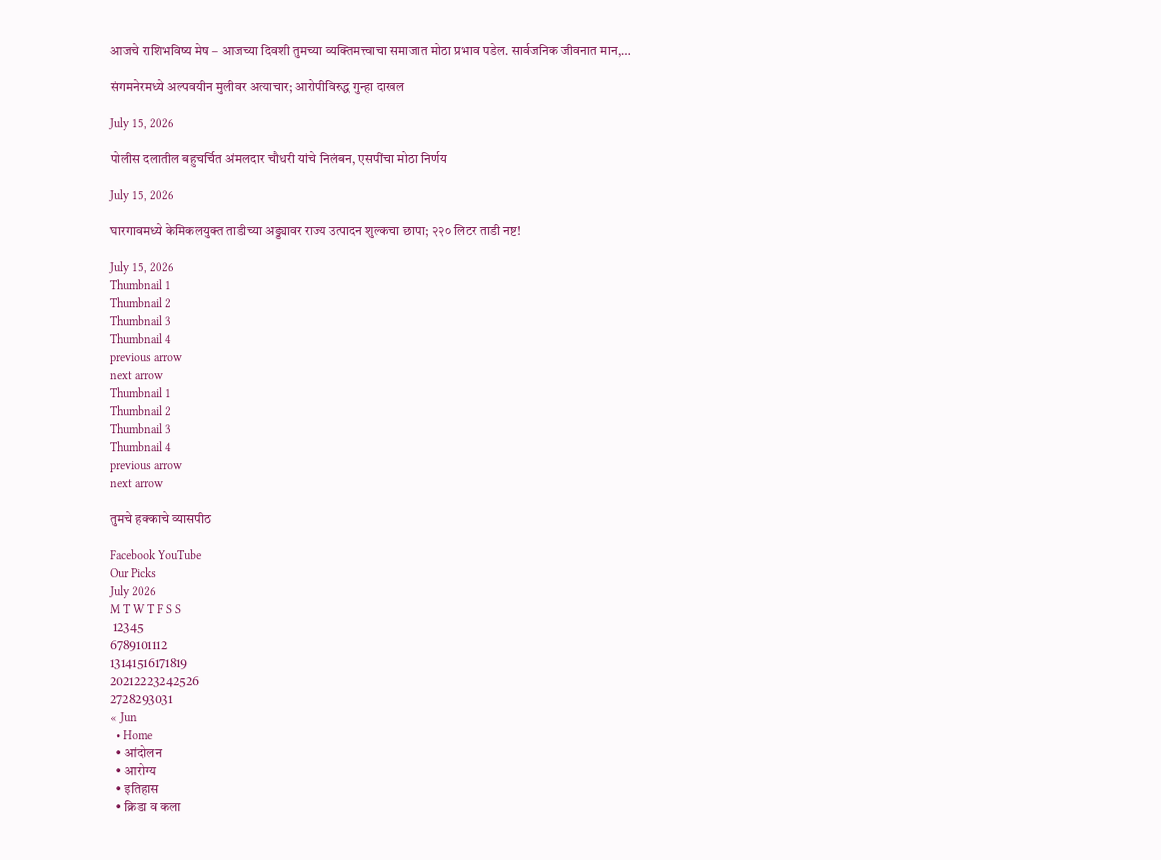आजचे राशिभविष्य मेष – आजच्या दिवशी तुमच्या व्यक्तिमत्त्वाचा समाजात मोठा प्रभाव पडेल. सार्वजनिक जीवनात मान,…

संगमनेरमध्ये अल्पवयीन मुलीवर अत्याचार; आरोपीविरुद्ध गुन्हा दाखल

July 15, 2026

पोलीस दलातील बहुचर्चित अंमलदार चौधरी यांचे निलंबन, एसपींचा मोठा निर्णय

July 15, 2026

घारगावमध्ये केमिकलयुक्त ताडीच्या अड्ड्यावर राज्य उत्पादन शुल्कचा छापा; २२० लिटर ताडी नष्ट!

July 15, 2026
Thumbnail 1
Thumbnail 2
Thumbnail 3
Thumbnail 4
previous arrow
next arrow
Thumbnail 1
Thumbnail 2
Thumbnail 3
Thumbnail 4
previous arrow
next arrow

तुमचे हक्काचे व्यासपीठ

Facebook YouTube
Our Picks
July 2026
M T W T F S S
 12345
6789101112
13141516171819
20212223242526
2728293031
« Jun
  • Home
  • आंदोलन
  • आरोग्य
  • इतिहास
  • क्रिडा व कला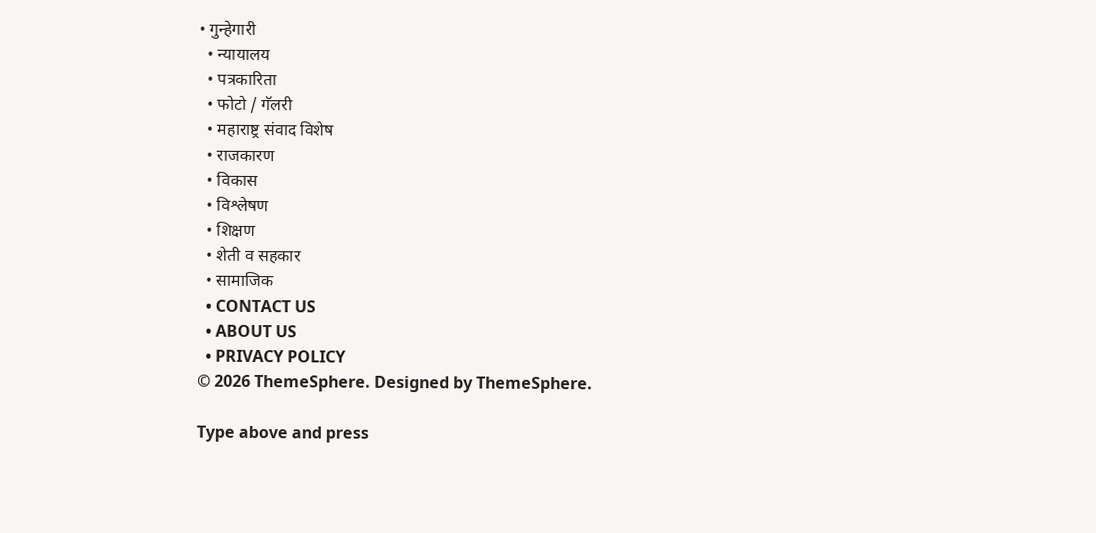• गुन्हेगारी
  • न्यायालय
  • पत्रकारिता
  • फोटो / गॅलरी
  • महाराष्ट्र संवाद विशेष
  • राजकारण
  • विकास
  • विश्लेषण
  • शिक्षण
  • शेती व सहकार
  • सामाजिक
  • CONTACT US
  • ABOUT US
  • PRIVACY POLICY
© 2026 ThemeSphere. Designed by ThemeSphere.

Type above and press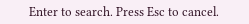Enter to search. Press Esc to cancel.